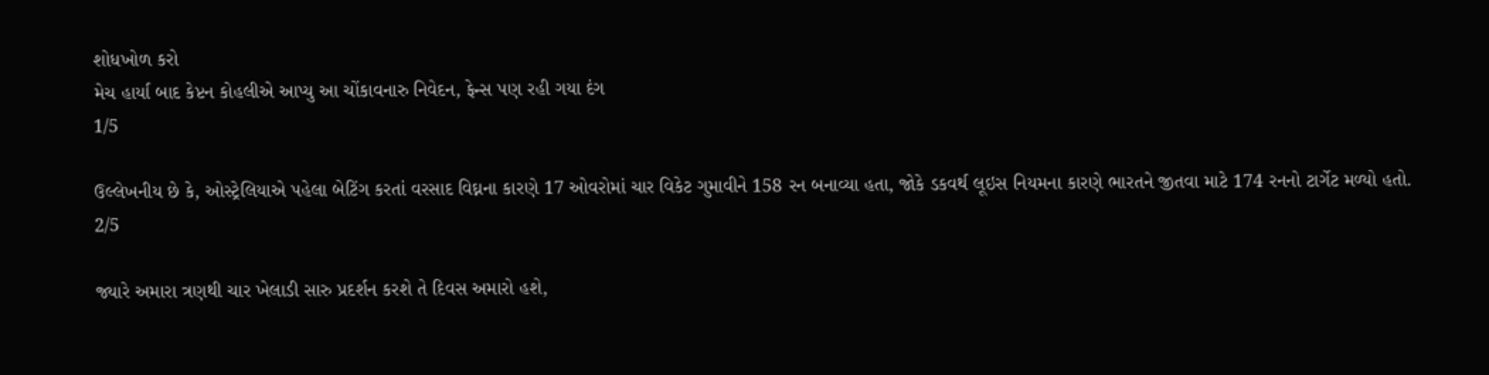શોધખોળ કરો
મેચ હાર્યા બાદ કેપ્ટન કોહલીએ આપ્યુ આ ચોંકાવનારુ નિવેદન, ફેન્સ પણ રહી ગયા દંગ
1/5

ઉલ્લેખનીય છે કે, ઓસ્ટ્રેલિયાએ પહેલા બેટિંગ કરતાં વરસાદ વિઘ્નના કારણે 17 ઓવરોમાં ચાર વિકેટ ગુમાવીને 158 રન બનાવ્યા હતા, જોકે ડકવર્થ લૂઇસ નિયમના કારણે ભારતને જીતવા માટે 174 રનનો ટાર્ગેટ મળ્યો હતો.
2/5

જ્યારે અમારા ત્રણથી ચાર ખેલાડી સારુ પ્રદર્શન કરશે તે દિવસ અમારો હશે,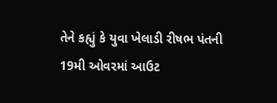તેને કહ્યું કે યુવા ખેલાડી રીષભ પંતની 19મી ઓવરમાં આઉટ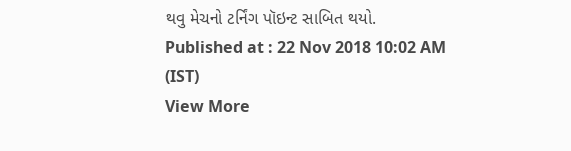થવુ મેચનો ટર્નિંગ પૉઇન્ટ સાબિત થયો.
Published at : 22 Nov 2018 10:02 AM (IST)
View More